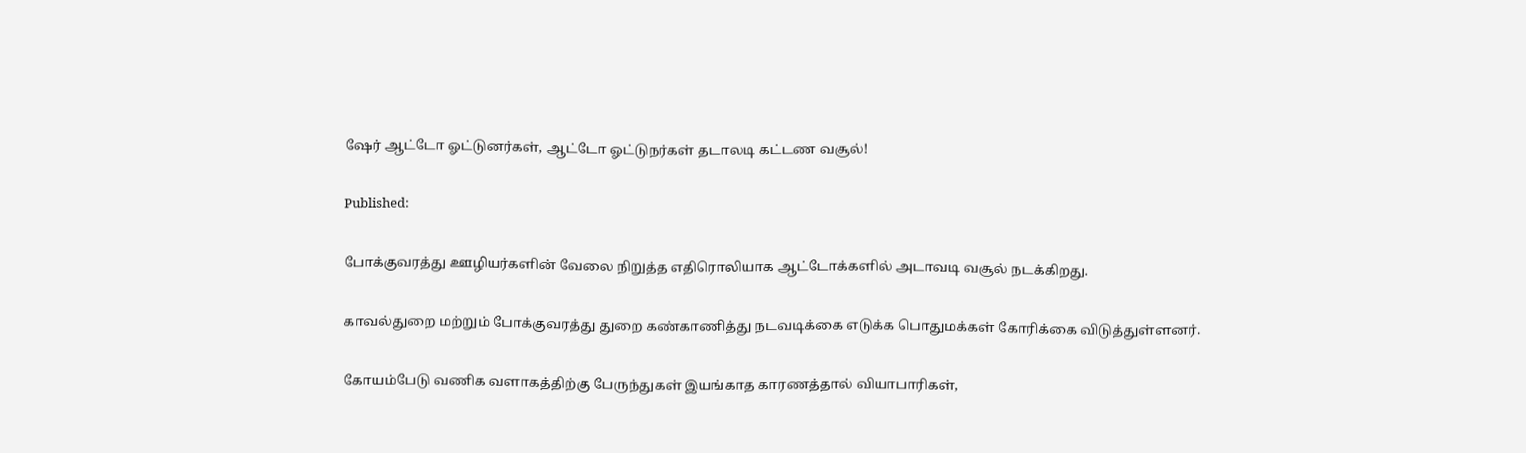ஷேர் ஆட்டோ ஓட்டுனர்கள், ஆட்டோ ஓட்டுநர்கள் தடாலடி கட்டண வசூல்!

Published:

போக்குவரத்து ஊழியர்களின் வேலை நிறுத்த எதிரொலியாக ஆட்டோக்களில் அடாவடி வசூல் நடக்கிறது.

காவல்துறை மற்றும் போக்குவரத்து துறை கண்காணித்து நடவடிக்கை எடுக்க பொதுமக்கள் கோரிக்கை விடுத்துள்ளனர்.

கோயம்பேடு வணிக வளாகத்திற்கு பேருந்துகள் இயங்காத காரணத்தால் வியாபாரிகள்,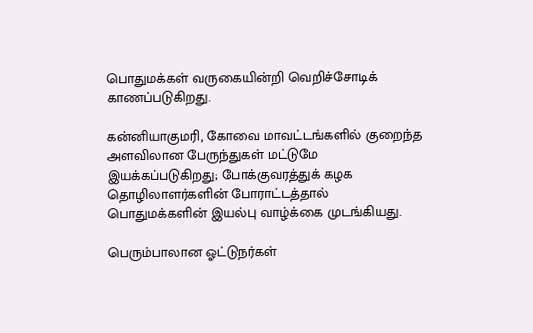பொதுமக்கள் வருகையின்றி வெறிச்சோடிக் காணப்படுகிறது.

கன்னியாகுமரி, கோவை மாவட்டங்களில் குறைந்த அளவிலான பேருந்துகள் மட்டுமே இயக்கப்படுகிறது; போக்குவரத்துக் கழக தொழிலாளர்களின் போராட்டத்தால் பொதுமக்களின் இயல்பு வாழ்க்கை முடங்கியது.

பெரும்பாலான ஓட்டுநர்கள்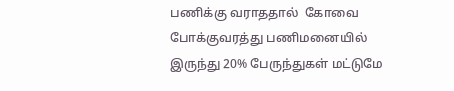பணிக்கு வராததால்  கோவை போக்குவரத்து பணிமனையில் இருந்து 20% பேருந்துகள் மட்டுமே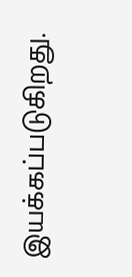இயக்கப்படுகிறது.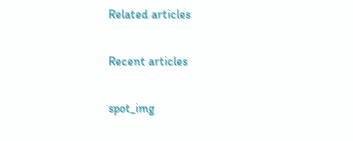Related articles

Recent articles

spot_img